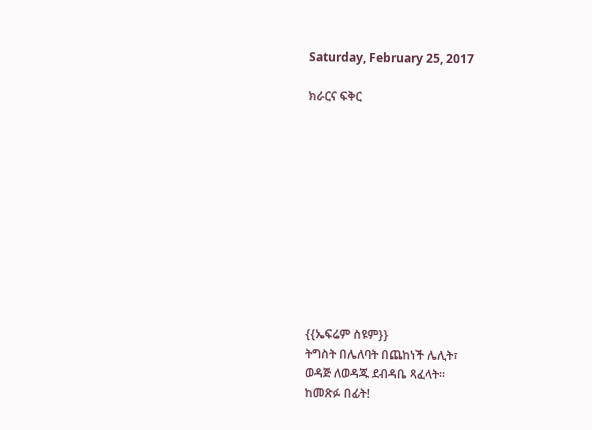Saturday, February 25, 2017

ክራርና ፍቅር











{{ኤፍሬም ስዩም}}
ትግስት በሌለባት በጨከነች ሌሊት፣
ወዳጅ ለወዳጁ ደብዳቤ ጻፈላት።
ከመጽፉ በፊት!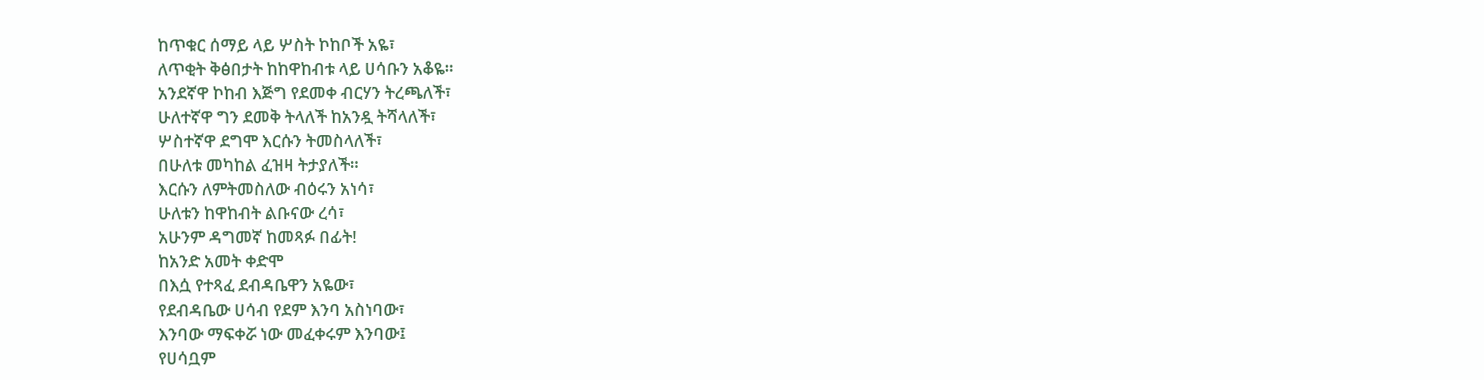ከጥቁር ሰማይ ላይ ሦስት ኮከቦች አዬ፣
ለጥቂት ቅፅበታት ከከዋከብቱ ላይ ሀሳቡን አቆዬ።
አንደኛዋ ኮከብ እጅግ የደመቀ ብርሃን ትረጫለች፣
ሁለተኛዋ ግን ደመቅ ትላለች ከአንዷ ትሻላለች፣
ሦስተኛዋ ደግሞ እርሱን ትመስላለች፣
በሁለቱ መካከል ፈዝዛ ትታያለች።
እርሱን ለምትመስለው ብዕሩን አነሳ፣
ሁለቱን ከዋከብት ልቡናው ረሳ፣
አሁንም ዳግመኛ ከመጻፉ በፊት!
ከአንድ አመት ቀድሞ
በእሷ የተጻፈ ደብዳቤዋን አዬው፣
የደብዳቤው ሀሳብ የደም እንባ አስነባው፣
እንባው ማፍቀሯ ነው መፈቀሩም እንባው፤
የሀሳቧም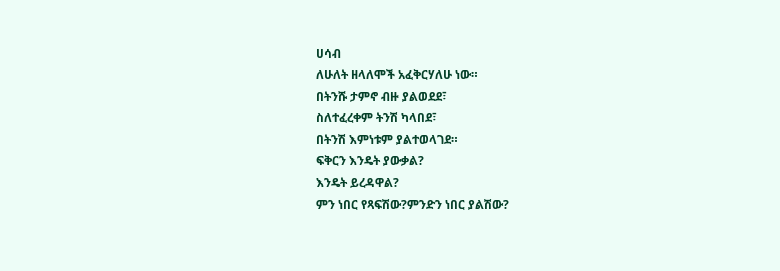ሀሳብ
ለሁለት ዘላለሞች አፈቅርሃለሁ ነው።
በትንሹ ታምኖ ብዙ ያልወደደ፣
ስለተፈረቀም ትንሽ ካላበደ፣
በትንሽ እምነቱም ያልተወላገደ።
ፍቅርን እንዴት ያውቃል?
እንዴት ይረዳዋል?
ምን ነበር የጻፍሽው?ምንድን ነበር ያልሽው?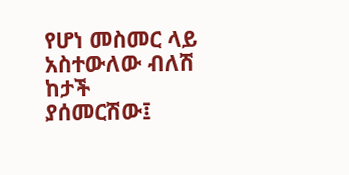የሆነ መስመር ላይ
አስተውለው ብለሽ ከታች ያሰመርሽው፤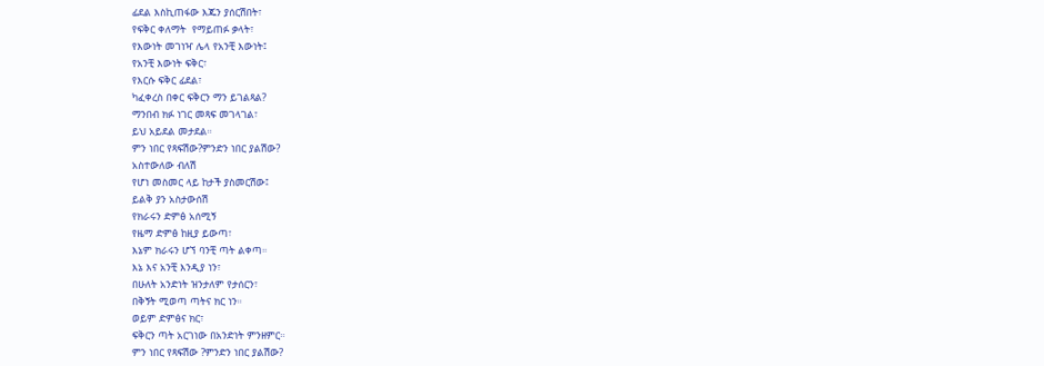ፊደል እስኪጠፋው እጁን ያሰርሽበት፣
የፍቅር ቀለማት  የማይጠፉ ቃላት፣
የእውነት መገነዣ ሌላ የአንቺ እውነት፤
የአንቺ እውነት ፍቅር፣
የእርሱ ፍቅር ፊደል፣
ካፈቀረስ በቀር ፍቅርን ማን ይገልጻል?
ማንበብ ክፉ ነገር መጻፍ መገላገል፣
ይህ አይደል መታደል።
ምን ነበር የጻፍሽው?ምንድን ነበር ያልሽው?
አስተውለው ብለሽ
የሆነ መስመር ላይ ከታች ያስመርሽው፤
ይልቅ ያን አስታውሰሽ
የክራሩን ድምፅ አሰሚኝ
የዜማ ድምፅ ከዚያ ይውጣ፣
እኔም ክራሩን ሆኘ ባንቺ ጣት ልቀጣ።
እኔ እና አንቺ እንዲያ ነን፣
በሁለት አንድነት ዝንታለም የታሰርን፣
በቅኝት ሚወጣ ጣትና ክር ነን።
ወይም ድምፅና ክር፣
ፍቅርን ጣት አርገነው በአንድነት ምንዘምር።
ምን ነበር የጻፍሽው ?ምንድን ነበር ያልሽው?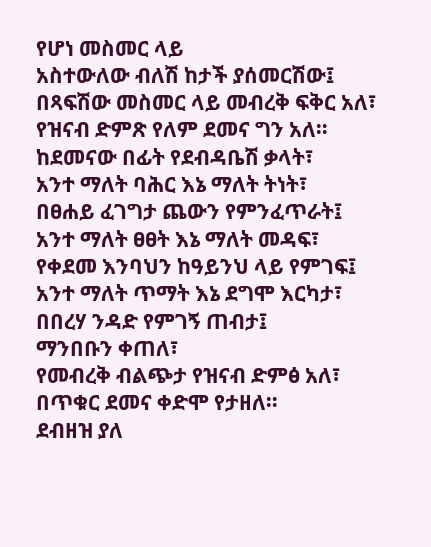የሆነ መስመር ላይ
አስተውለው ብለሽ ከታች ያሰመርሽው፤
በጻፍሽው መስመር ላይ መብረቅ ፍቅር አለ፣
የዝናብ ድምጽ የለም ደመና ግን አለ።
ከደመናው በፊት የደብዳቤሽ ቃላት፣
አንተ ማለት ባሕር እኔ ማለት ትነት፣
በፀሐይ ፈገግታ ጨውን የምንፈጥራት፤
አንተ ማለት ፀፀት እኔ ማለት መዳፍ፣
የቀደመ እንባህን ከዓይንህ ላይ የምገፍ፤
አንተ ማለት ጥማት እኔ ደግሞ እርካታ፣
በበረሃ ንዳድ የምገኝ ጠብታ፤
ማንበቡን ቀጠለ፣
የመብረቅ ብልጭታ የዝናብ ድምፅ አለ፣
በጥቁር ደመና ቀድሞ የታዘለ።
ደብዘዝ ያለ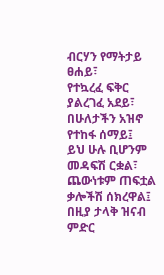ብርሃን የማትታይ ፀሐይ፣
የተኳረፈ ፍቅር ያልረገፈ አደይ፣
በሁለታችን አዝኖ የተከፋ ሰማይ፤
ይህ ሁሉ ቢሆንም መዳፍሽ ርቋል፣
ጨውነቱም ጠፍቷል ቃሎችሽ ሰክረዋል፤
በዚያ ታላቅ ዝናብ ምድር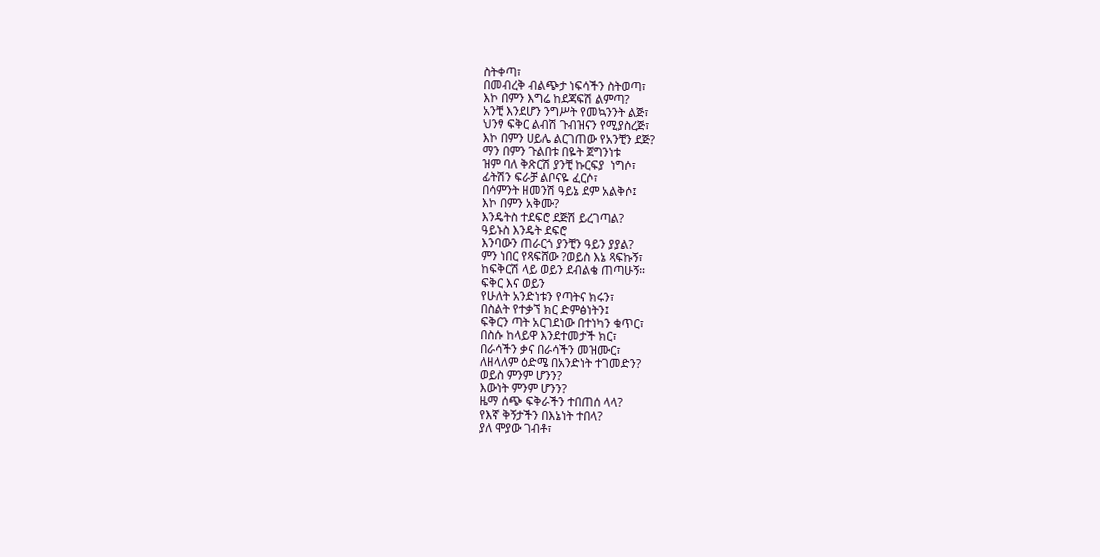ስትቀጣ፣
በመብረቅ ብልጭታ ነፍሳችን ስትወጣ፣
እኮ በምን እግሬ ከደጃፍሽ ልምጣ?
አንቺ እንደሆን ንግሥት የመኳንንት ልጅ፣
ህንፃ ፍቅር ልብሽ ጉብዝናን የሚያስረጅ፣
እኮ በምን ሀይሌ ልርገጠው የአንቺን ደጅ?
ማን በምን ጉልበቱ በዬት ጀግንነቱ
ዝም ባለ ቅጽርሽ ያንቺ ኩርፍያ  ነግሶ፣
ፊትሽን ፍራቻ ልቦናዬ ፈርሶ፣
በሳምንት ዘመንሽ ዓይኔ ደም አልቅሶ፤
እኮ በምን አቅሙ?
እንዴትስ ተደፍሮ ደጅሽ ይረገጣል?
ዓይኑስ እንዴት ደፍሮ
እንባውን ጠራርጎ ያንቺን ዓይን ያያል?
ምን ነበር የጻፍሸው ?ወይስ እኔ ጻፍኩኝ፣
ከፍቅርሽ ላይ ወይን ደብልቄ ጠጣሁኝ።
ፍቅር እና ወይን
የሁለት አንድነቱን የጣትና ክሩን፣
በስልት የተቃኘ ክር ድምፅነትን፤
ፍቅርን ጣት አርገደነው በተነካን ቁጥር፣
በስሱ ከላይዋ እንደተመታች ክር፣
በራሳችን ቃና በራሳችን መዝሙር፣
ለዘላለም ዕድሜ በአንድነት ተገመድን?
ወይስ ምንም ሆንን?
እውነት ምንም ሆንን?
ዜማ ሰጭ ፍቅራችን ተበጠሰ ላላ?
የእኛ ቅኝታችን በእኔነት ተበላ?
ያለ ሞያው ገብቶ፣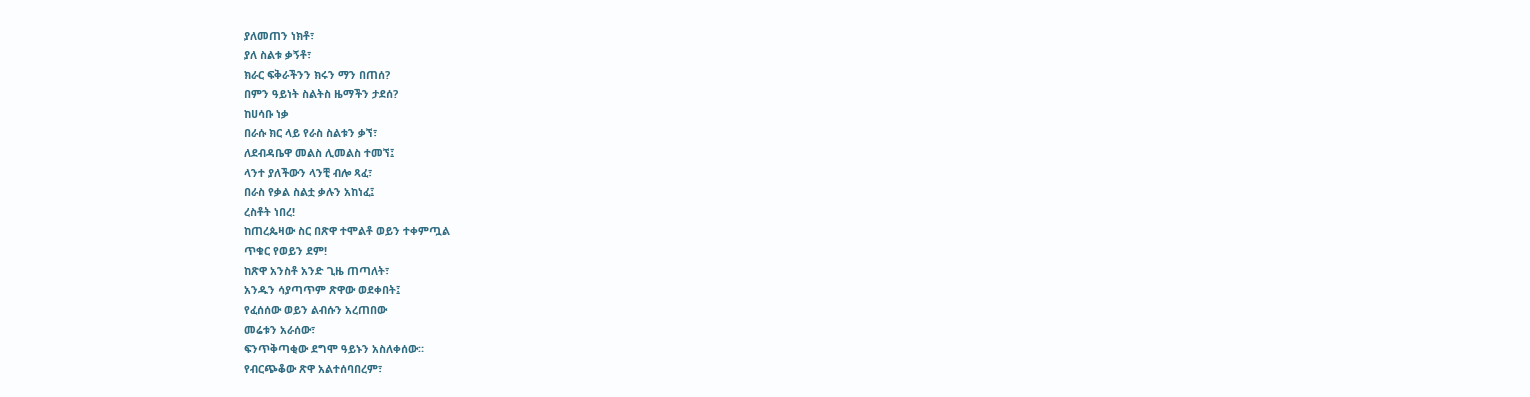ያለመጠን ነክቶ፣
ያለ ስልቱ ቃኝቶ፣
ክራር ፍቅራችንን ክሩን ማን በጠሰ?
በምን ዓይነት ስልትስ ዜማችን ታደሰ?
ከሀሳቡ ነቃ
በራሱ ክር ላይ የራስ ስልቱን ቃኘ፣
ለደብዳቤዋ መልስ ሊመልስ ተመኘ፤
ላንተ ያለችውን ላንቺ ብሎ ጻፈ፣
በራስ የቃል ስልቷ ቃሉን አከነፈ፤
ረስቶት ነበረ!
ከጠረጴዛው ስር በጽዋ ተሞልቶ ወይን ተቀምጧል
ጥቁር የወይን ደም!
ከጽዋ አንስቶ አንድ ጊዜ ጠጣለት፣
አንዱን ሳያጣጥም ጽዋው ወደቀበት፤
የፈሰሰው ወይን ልብሱን አረጠበው
መሬቱን አራሰው፣
ፍንጥቅጣቂው ደግሞ ዓይኑን አስለቀሰው።
የብርጭቆው ጽዋ አልተሰባበረም፣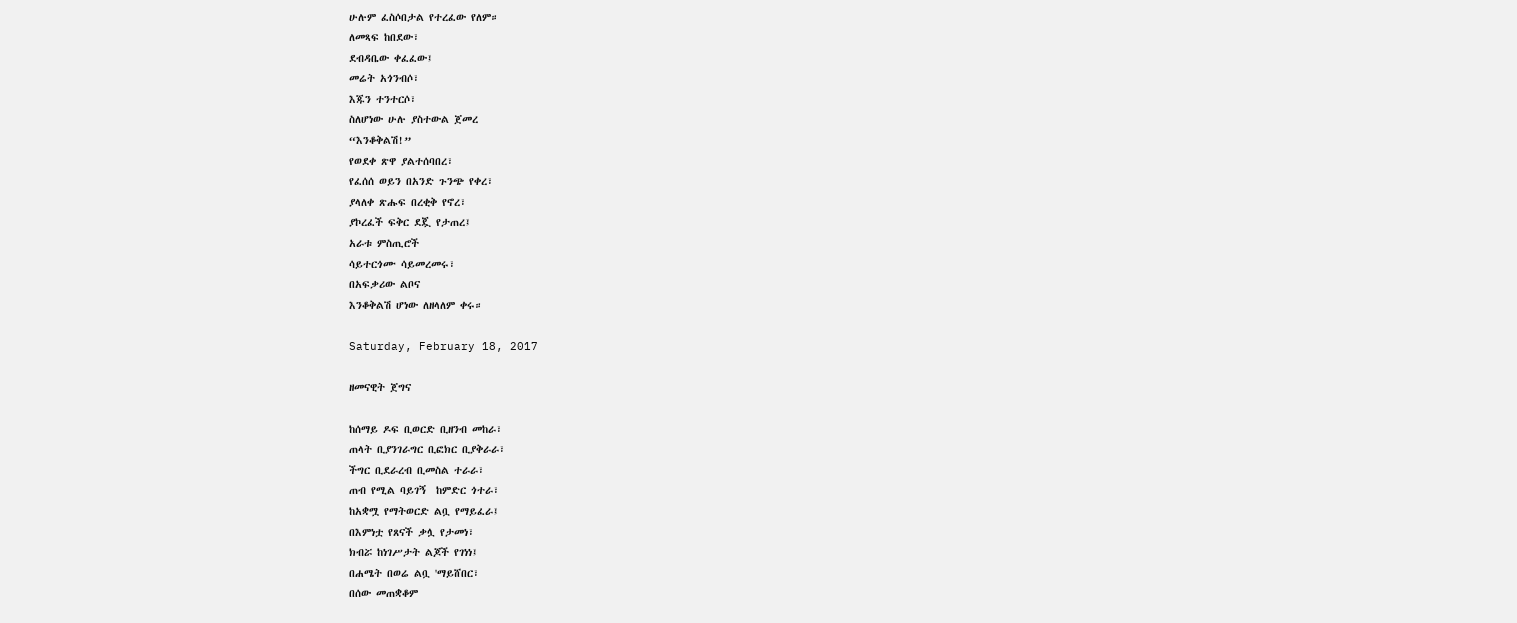ሁሉም ፈስሶበታል የተረፈው የለም።
ለመጻፍ ከበደው፣
ደብዳቤው ቀፈፈው፤
መሬት አጎንብሶ፣
እጁን ተንተርሶ፣
ስለሆነው ሁሉ ያስተውል ጀመረ
“እንቆቅልሽ!”
የወደቀ ጽዋ ያልተሰባበረ፣
የፈሰሰ ወይን በአንድ ጉንጭ የቀረ፣
ያላለቀ ጽሑፍ በረቂቅ የኖረ፣
ያኮረፈች ፍቅር ደጇ የታጠረ፤
አራቱ ምስጢሮች
ሳይተርጎሙ ሳይመረመሩ፣
በአፍቃሪው ልቦና
እንቆቅልሽ ሆነው ለዘላለም ቀሩ።

Saturday, February 18, 2017

ዘመናዊት ጀግና

ከሰማይ ዶፍ ቢወርድ ቢዘንብ መከራ፣
ጠላት ቢያንገራግር ቢፎክር ቢያቅራራ፣
ችግር ቢደራረብ ቢመስል ተራራ፣
ጠብ የሚል ባይገኝ  ከምድር ጎተራ፣
ከአቋሟ የማትወርድ ልቧ የማይፈራ፤
በእምነቷ የጸናች ቃሏ የታመነ፣
ክብሯ ከነገሥታት ልጆች የገነነ፤
በሐሜት በወሬ ልቧ 'ማይሸበር፣
በሰው መጠቋቆም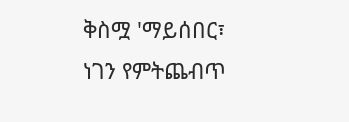ቅስሟ 'ማይሰበር፣
ነገን የምትጨብጥ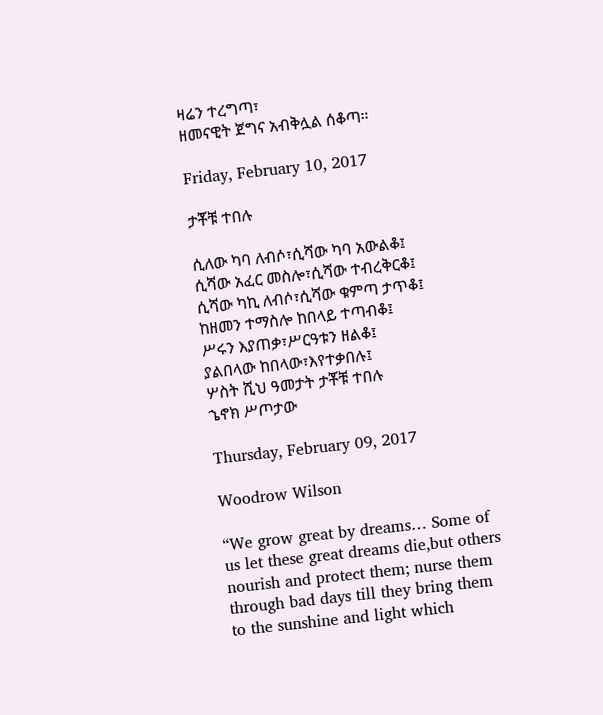ዛሬን ተረግጣ፣
ዘመናዊት ጀግና አብቅሏል ሰቆጣ።

Friday, February 10, 2017

ታቾቹ ተበሉ

ሲለው ካባ ለብሶ፣ሲሻው ካባ አውልቆ፤
ሲሻው አፈር መስሎ፣ሲሻው ተብረቅርቆ፤
ሲሻው ካኪ ለብሶ፣ሲሻው ቁምጣ ታጥቆ፤
ከዘመን ተማስሎ ከበላይ ተጣብቆ፤
ሥሩን እያጠቃ፣ሥርዓቱን ዘልቆ፤
ያልበላው ከበላው፣እየተቃበሉ፤
ሦስት ሺህ ዓመታት ታቾቹ ተበሉ
ኄኖክ ሥጦታው

Thursday, February 09, 2017

Woodrow Wilson

“We grow great by dreams… Some of us let these great dreams die,but others nourish and protect them; nurse them through bad days till they bring them to the sunshine and light which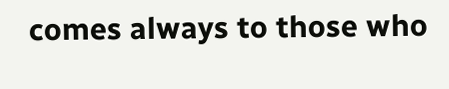comes always to those who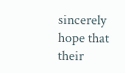sincerely hope that their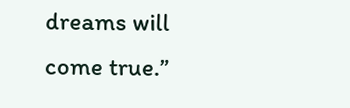dreams will come true.”